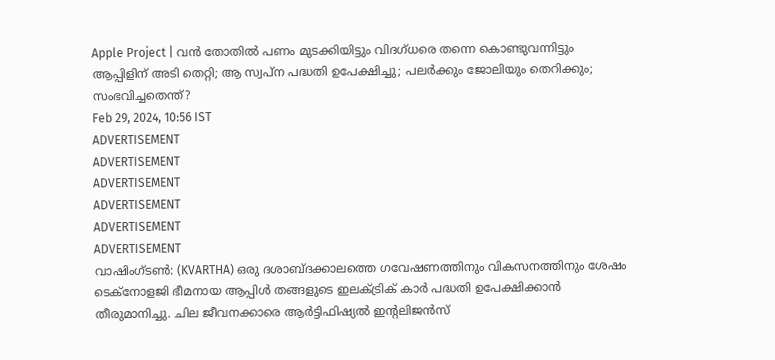Apple Project | വൻ തോതിൽ പണം മുടക്കിയിട്ടും വിദഗ്ധരെ തന്നെ കൊണ്ടുവന്നിട്ടും ആപ്പിളിന് അടി തെറ്റി; ആ സ്വപ്ന പദ്ധതി ഉപേക്ഷിച്ചു; പലർക്കും ജോലിയും തെറിക്കും; സംഭവിച്ചതെന്ത്?
Feb 29, 2024, 10:56 IST
ADVERTISEMENT
ADVERTISEMENT
ADVERTISEMENT
ADVERTISEMENT
ADVERTISEMENT
ADVERTISEMENT
വാഷിംഗ്ടൺ: (KVARTHA) ഒരു ദശാബ്ദക്കാലത്തെ ഗവേഷണത്തിനും വികസനത്തിനും ശേഷം ടെക്നോളജി ഭീമനായ ആപ്പിൾ തങ്ങളുടെ ഇലക്ട്രിക് കാർ പദ്ധതി ഉപേക്ഷിക്കാൻ തീരുമാനിച്ചു. ചില ജീവനക്കാരെ ആർട്ടിഫിഷ്യൽ ഇൻ്റലിജൻസ്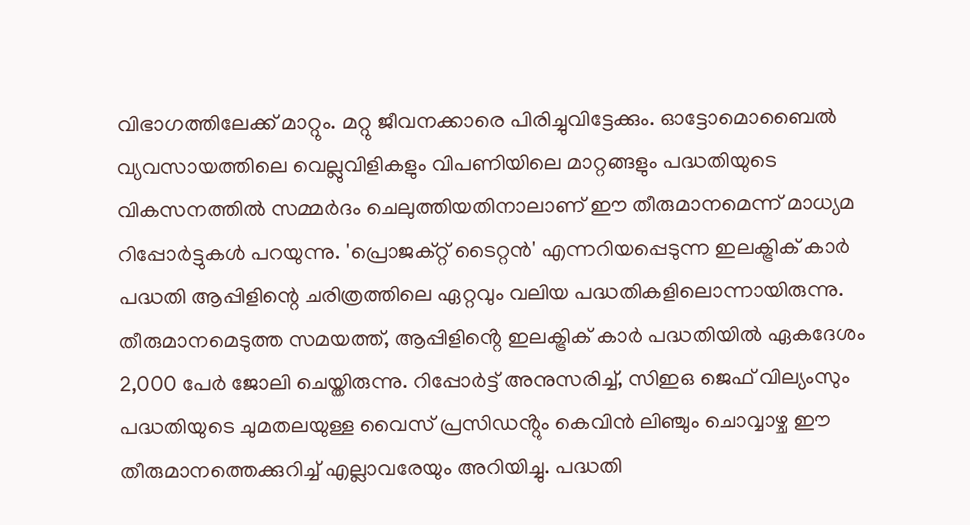വിഭാഗത്തിലേക്ക് മാറ്റും. മറ്റു ജീവനക്കാരെ പിരിച്ചുവിട്ടേക്കും. ഓട്ടോമൊബൈൽ വ്യവസായത്തിലെ വെല്ലുവിളികളും വിപണിയിലെ മാറ്റങ്ങളും പദ്ധതിയുടെ വികസനത്തിൽ സമ്മർദം ചെലുത്തിയതിനാലാണ് ഈ തീരുമാനമെന്ന് മാധ്യമ റിപ്പോർട്ടുകൾ പറയുന്നു. 'പ്രൊജക്റ്റ് ടൈറ്റൻ' എന്നറിയപ്പെടുന്ന ഇലക്ട്രിക് കാർ പദ്ധതി ആപ്പിളിന്റെ ചരിത്രത്തിലെ ഏറ്റവും വലിയ പദ്ധതികളിലൊന്നായിരുന്നു.
തീരുമാനമെടുത്ത സമയത്ത്, ആപ്പിളിൻ്റെ ഇലക്ട്രിക് കാർ പദ്ധതിയിൽ ഏകദേശം 2,000 പേർ ജോലി ചെയ്തിരുന്നു. റിപ്പോർട്ട് അനുസരിച്ച്, സിഇഒ ജെഫ് വില്യംസും പദ്ധതിയുടെ ചുമതലയുള്ള വൈസ് പ്രസിഡൻ്റും കെവിൻ ലിഞ്ചും ചൊവ്വാഴ്ച ഈ തീരുമാനത്തെക്കുറിച്ച് എല്ലാവരേയും അറിയിച്ചു. പദ്ധതി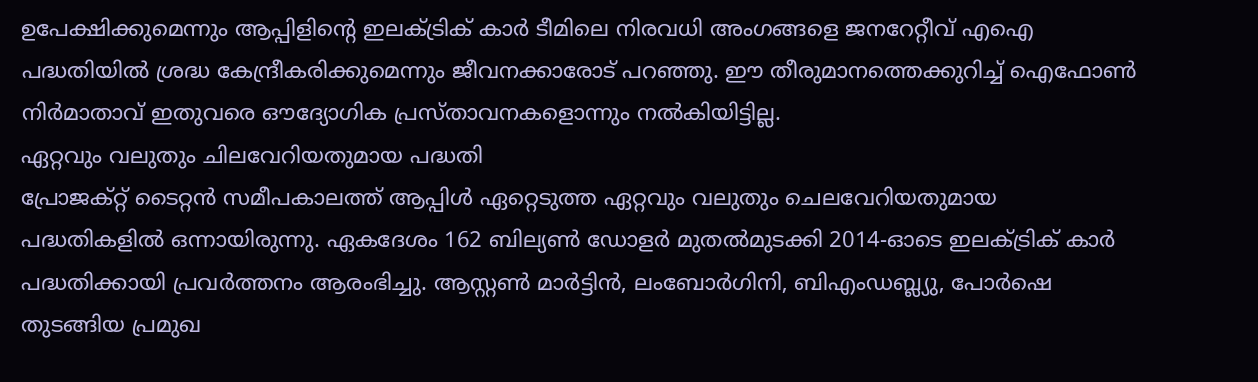ഉപേക്ഷിക്കുമെന്നും ആപ്പിളിൻ്റെ ഇലക്ട്രിക് കാർ ടീമിലെ നിരവധി അംഗങ്ങളെ ജനറേറ്റീവ് എഐ പദ്ധതിയിൽ ശ്രദ്ധ കേന്ദ്രീകരിക്കുമെന്നും ജീവനക്കാരോട് പറഞ്ഞു. ഈ തീരുമാനത്തെക്കുറിച്ച് ഐഫോൺ നിർമാതാവ് ഇതുവരെ ഔദ്യോഗിക പ്രസ്താവനകളൊന്നും നൽകിയിട്ടില്ല.
ഏറ്റവും വലുതും ചിലവേറിയതുമായ പദ്ധതി
പ്രോജക്റ്റ് ടൈറ്റൻ സമീപകാലത്ത് ആപ്പിൾ ഏറ്റെടുത്ത ഏറ്റവും വലുതും ചെലവേറിയതുമായ പദ്ധതികളിൽ ഒന്നായിരുന്നു. ഏകദേശം 162 ബില്യൺ ഡോളർ മുതൽമുടക്കി 2014-ഓടെ ഇലക്ട്രിക് കാർ പദ്ധതിക്കായി പ്രവർത്തനം ആരംഭിച്ചു. ആസ്റ്റൺ മാർട്ടിൻ, ലംബോർഗിനി, ബിഎംഡബ്ല്യു, പോർഷെ തുടങ്ങിയ പ്രമുഖ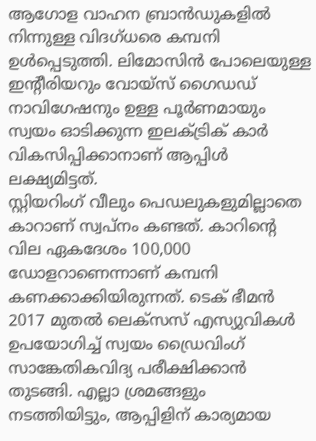ആഗോള വാഹന ബ്രാൻഡുകളിൽ നിന്നുള്ള വിദഗ്ധരെ കമ്പനി ഉൾപ്പെടുത്തി. ലിമോസിൻ പോലെയുള്ള ഇൻ്റീരിയറും വോയ്സ് ഗൈഡഡ് നാവിഗേഷനും ഉള്ള പൂർണമായും സ്വയം ഓടിക്കുന്ന ഇലക്ട്രിക് കാർ വികസിപ്പിക്കാനാണ് ആപ്പിൾ ലക്ഷ്യമിട്ടത്.
സ്റ്റിയറിംഗ് വീലും പെഡലുകളുമില്ലാതെ കാറാണ് സ്വപ്നം കണ്ടത്. കാറിൻ്റെ വില ഏകദേശം 100,000 ഡോളറാണെന്നാണ് കമ്പനി കണക്കാക്കിയിരുന്നത്. ടെക് ഭീമൻ 2017 മുതൽ ലെക്സസ് എസ്യുവികൾ ഉപയോഗിച്ച് സ്വയം ഡ്രൈവിംഗ് സാങ്കേതികവിദ്യ പരീക്ഷിക്കാൻ തുടങ്ങി. എല്ലാ ശ്രമങ്ങളും നടത്തിയിട്ടും, ആപ്പിളിന് കാര്യമായ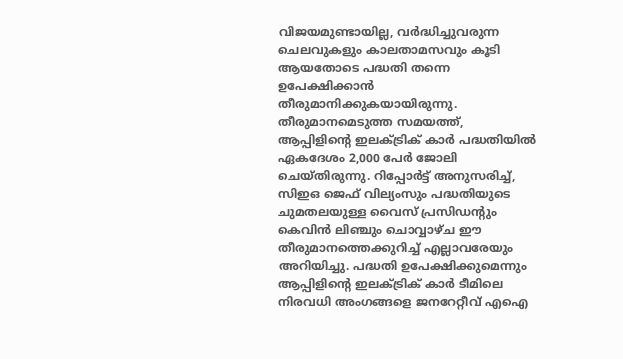വിജയമുണ്ടായില്ല, വർദ്ധിച്ചുവരുന്ന ചെലവുകളും കാലതാമസവും കൂടി ആയതോടെ പദ്ധതി തന്നെ ഉപേക്ഷിക്കാൻ തീരുമാനിക്കുകയായിരുന്നു.
തീരുമാനമെടുത്ത സമയത്ത്, ആപ്പിളിൻ്റെ ഇലക്ട്രിക് കാർ പദ്ധതിയിൽ ഏകദേശം 2,000 പേർ ജോലി ചെയ്തിരുന്നു. റിപ്പോർട്ട് അനുസരിച്ച്, സിഇഒ ജെഫ് വില്യംസും പദ്ധതിയുടെ ചുമതലയുള്ള വൈസ് പ്രസിഡൻ്റും കെവിൻ ലിഞ്ചും ചൊവ്വാഴ്ച ഈ തീരുമാനത്തെക്കുറിച്ച് എല്ലാവരേയും അറിയിച്ചു. പദ്ധതി ഉപേക്ഷിക്കുമെന്നും ആപ്പിളിൻ്റെ ഇലക്ട്രിക് കാർ ടീമിലെ നിരവധി അംഗങ്ങളെ ജനറേറ്റീവ് എഐ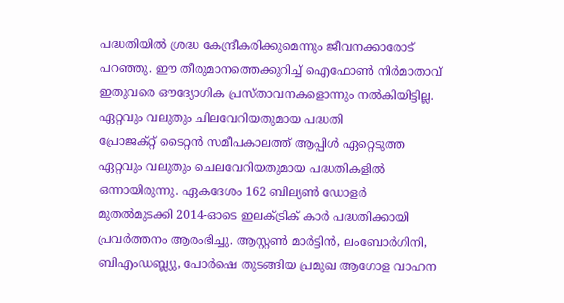പദ്ധതിയിൽ ശ്രദ്ധ കേന്ദ്രീകരിക്കുമെന്നും ജീവനക്കാരോട് പറഞ്ഞു. ഈ തീരുമാനത്തെക്കുറിച്ച് ഐഫോൺ നിർമാതാവ് ഇതുവരെ ഔദ്യോഗിക പ്രസ്താവനകളൊന്നും നൽകിയിട്ടില്ല.
ഏറ്റവും വലുതും ചിലവേറിയതുമായ പദ്ധതി
പ്രോജക്റ്റ് ടൈറ്റൻ സമീപകാലത്ത് ആപ്പിൾ ഏറ്റെടുത്ത ഏറ്റവും വലുതും ചെലവേറിയതുമായ പദ്ധതികളിൽ ഒന്നായിരുന്നു. ഏകദേശം 162 ബില്യൺ ഡോളർ മുതൽമുടക്കി 2014-ഓടെ ഇലക്ട്രിക് കാർ പദ്ധതിക്കായി പ്രവർത്തനം ആരംഭിച്ചു. ആസ്റ്റൺ മാർട്ടിൻ, ലംബോർഗിനി, ബിഎംഡബ്ല്യു, പോർഷെ തുടങ്ങിയ പ്രമുഖ ആഗോള വാഹന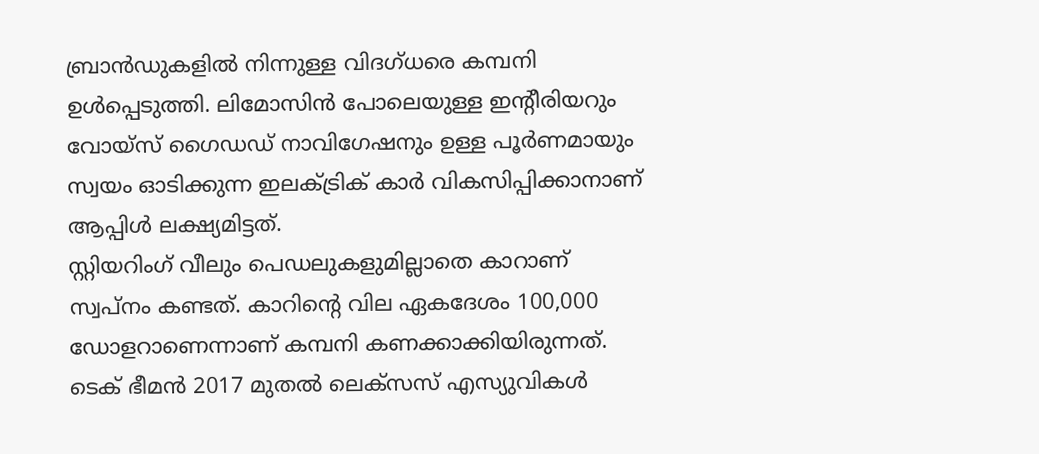ബ്രാൻഡുകളിൽ നിന്നുള്ള വിദഗ്ധരെ കമ്പനി ഉൾപ്പെടുത്തി. ലിമോസിൻ പോലെയുള്ള ഇൻ്റീരിയറും വോയ്സ് ഗൈഡഡ് നാവിഗേഷനും ഉള്ള പൂർണമായും സ്വയം ഓടിക്കുന്ന ഇലക്ട്രിക് കാർ വികസിപ്പിക്കാനാണ് ആപ്പിൾ ലക്ഷ്യമിട്ടത്.
സ്റ്റിയറിംഗ് വീലും പെഡലുകളുമില്ലാതെ കാറാണ് സ്വപ്നം കണ്ടത്. കാറിൻ്റെ വില ഏകദേശം 100,000 ഡോളറാണെന്നാണ് കമ്പനി കണക്കാക്കിയിരുന്നത്. ടെക് ഭീമൻ 2017 മുതൽ ലെക്സസ് എസ്യുവികൾ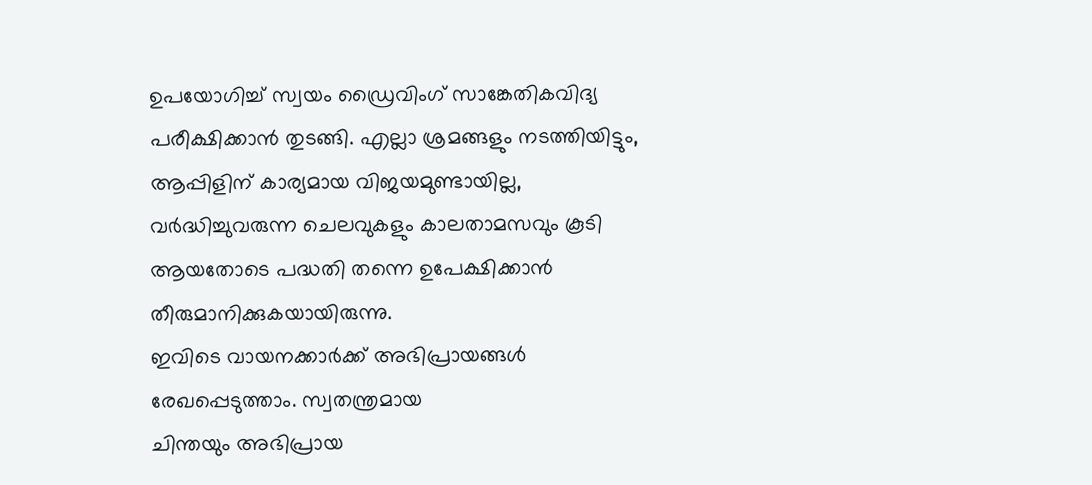ഉപയോഗിച്ച് സ്വയം ഡ്രൈവിംഗ് സാങ്കേതികവിദ്യ പരീക്ഷിക്കാൻ തുടങ്ങി. എല്ലാ ശ്രമങ്ങളും നടത്തിയിട്ടും, ആപ്പിളിന് കാര്യമായ വിജയമുണ്ടായില്ല, വർദ്ധിച്ചുവരുന്ന ചെലവുകളും കാലതാമസവും കൂടി ആയതോടെ പദ്ധതി തന്നെ ഉപേക്ഷിക്കാൻ തീരുമാനിക്കുകയായിരുന്നു.
ഇവിടെ വായനക്കാർക്ക് അഭിപ്രായങ്ങൾ
രേഖപ്പെടുത്താം. സ്വതന്ത്രമായ
ചിന്തയും അഭിപ്രായ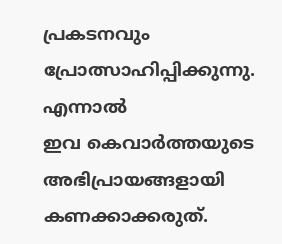പ്രകടനവും
പ്രോത്സാഹിപ്പിക്കുന്നു. എന്നാൽ
ഇവ കെവാർത്തയുടെ അഭിപ്രായങ്ങളായി
കണക്കാക്കരുത്.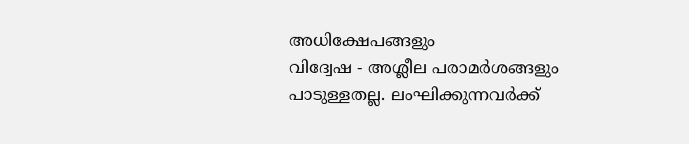അധിക്ഷേപങ്ങളും
വിദ്വേഷ - അശ്ലീല പരാമർശങ്ങളും
പാടുള്ളതല്ല. ലംഘിക്കുന്നവർക്ക്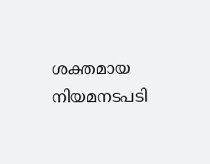ശക്തമായ നിയമനടപടി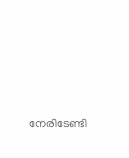നേരിടേണ്ടി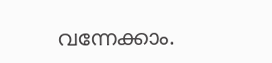വന്നേക്കാം.